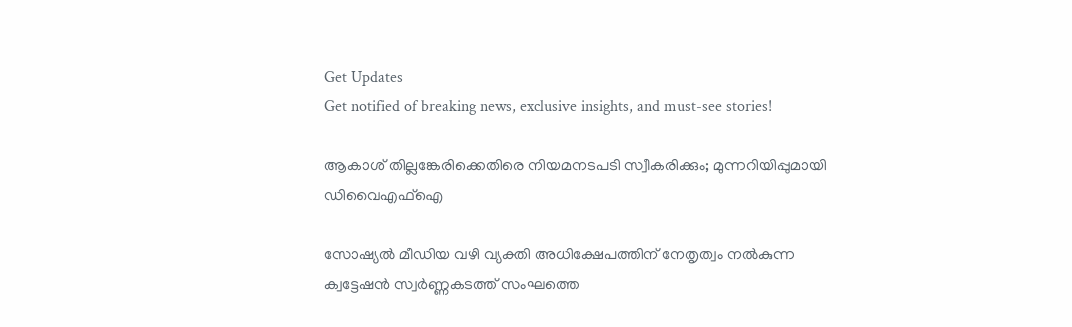Get Updates
Get notified of breaking news, exclusive insights, and must-see stories!

ആകാശ് തില്ലങ്കേരിക്കെതിരെ നിയമനടപടി സ്വീകരിക്കും; മുന്നറിയിപ്പുമായി ഡിവൈഎഫ്‌ഐ

സോഷ്യല്‍ മീഡിയ വഴി വ്യക്തി അധിക്ഷേപത്തിന് നേതൃത്വം നല്‍കുന്ന ക്വട്ടേഷന്‍ സ്വര്‍ണ്ണകടത്ത് സംഘത്തെ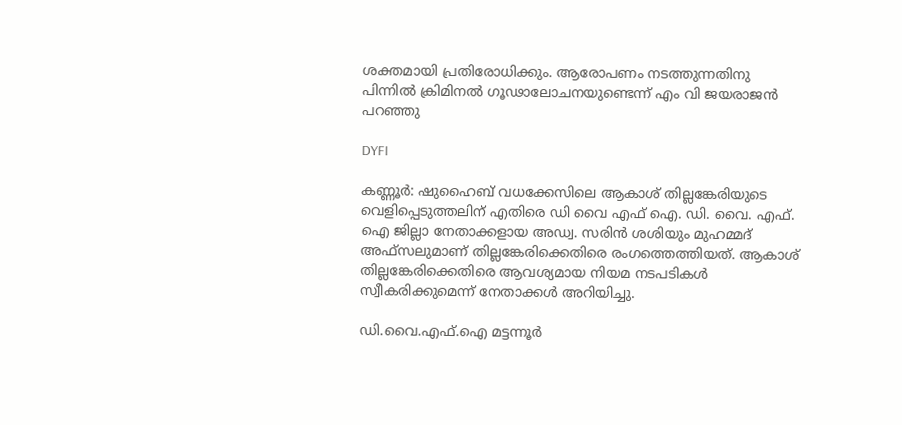ശക്തമായി പ്രതിരോധിക്കും. ആരോപണം നടത്തുന്നതിനു പിന്നില്‍ ക്രിമിനല്‍ ഗൂഢാലോചനയുണ്ടെന്ന് എം വി ജയരാജന്‍ പറഞ്ഞു

DYFI

കണ്ണൂര്‍: ഷുഹൈബ് വധക്കേസിലെ ആകാശ് തില്ലങ്കേരിയുടെ വെളിപ്പെടുത്തലിന് എതിരെ ഡി വൈ എഫ് ഐ. ഡി. വൈ. എഫ്. ഐ ജില്ലാ നേതാക്കളായ അഡ്വ. സരിന്‍ ശശിയും മുഹമ്മദ് അഫ്സലുമാണ് തില്ലങ്കേരിക്കെതിരെ രംഗത്തെത്തിയത്. ആകാശ് തില്ലങ്കേരിക്കെതിരെ ആവശ്യമായ നിയമ നടപടികള്‍ സ്വീകരിക്കുമെന്ന് നേതാക്കള്‍ അറിയിച്ചു.

ഡി.വൈ.എഫ്.ഐ മട്ടന്നൂര്‍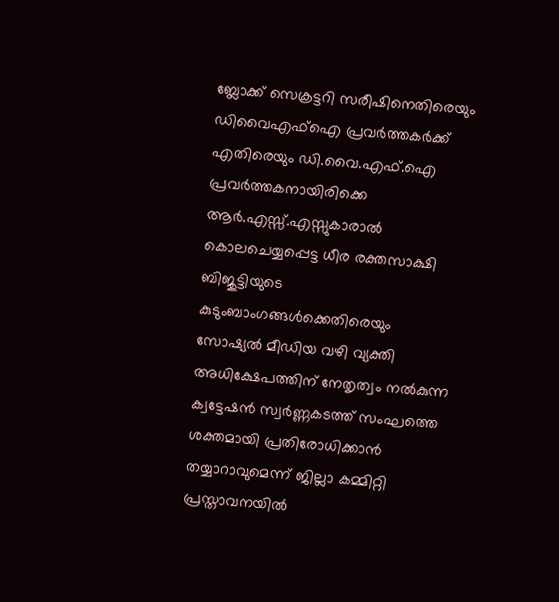ബ്ലോക്ക് സെക്രട്ടറി സരീഷിനെതിരെയും ഡിവൈഎഫ്ഐ പ്രവര്‍ത്തകര്‍ക്ക് എതിരെയും ഡി.വൈ.എഫ്.ഐ പ്രവര്‍ത്തകനായിരിക്കെ ആര്‍.എസ്സ്.എസ്സുകാരാല്‍ കൊലചെയ്യപ്പെട്ട ധീര രക്തസാക്ഷി ബിജുട്ടിയുടെ കുടുംബാംഗങ്ങള്‍ക്കെതിരെയും സോഷ്യല്‍ മീഡിയ വഴി വ്യക്തി അധിക്ഷേപത്തിന് നേതൃത്വം നല്‍കുന്ന ക്വട്ടേഷന്‍ സ്വര്‍ണ്ണകടത്ത് സംഘത്തെ ശക്തമായി പ്രതിരോധിക്കാന്‍ തയ്യാറാവുമെന്ന് ജില്ലാ കമ്മിറ്റി പ്രസ്താവനയില്‍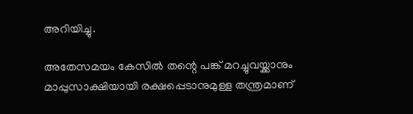അറിയിച്ചു.

അതേസമയം കേസില്‍ തന്റെ പങ്ക് മറച്ചുവയ്ക്കാനും മാപ്പുസാക്ഷിയായി രക്ഷപ്പെടാനുമുള്ള തന്ത്രമാണ്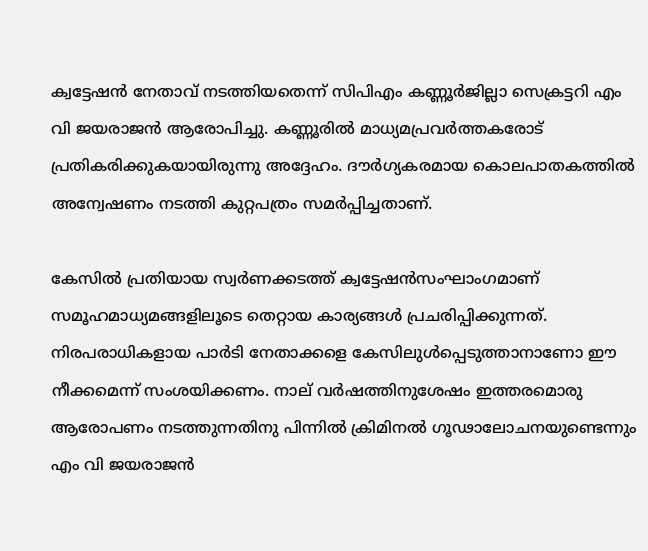ക്വട്ടേഷന്‍ നേതാവ് നടത്തിയതെന്ന് സിപിഎം കണ്ണൂര്‍ജില്ലാ സെക്രട്ടറി എം വി ജയരാജന്‍ ആരോപിച്ചു. കണ്ണൂരില്‍ മാധ്യമപ്രവര്‍ത്തകരോട് പ്രതികരിക്കുകയായിരുന്നു അദ്ദേഹം. ദൗര്‍ഗ്യകരമായ കൊലപാതകത്തില്‍ അന്വേഷണം നടത്തി കുറ്റപത്രം സമര്‍പ്പിച്ചതാണ്.

കേസില്‍ പ്രതിയായ സ്വര്‍ണക്കടത്ത് ക്വട്ടേഷന്‍സംഘാംഗമാണ് സമൂഹമാധ്യമങ്ങളിലൂടെ തെറ്റായ കാര്യങ്ങള്‍ പ്രചരിപ്പിക്കുന്നത്. നിരപരാധികളായ പാര്‍ടി നേതാക്കളെ കേസിലുള്‍പ്പെടുത്താനാണോ ഈ നീക്കമെന്ന് സംശയിക്കണം. നാല് വര്‍ഷത്തിനുശേഷം ഇത്തരമൊരു ആരോപണം നടത്തുന്നതിനു പിന്നില്‍ ക്രിമിനല്‍ ഗൂഢാലോചനയുണ്ടെന്നും എം വി ജയരാജന്‍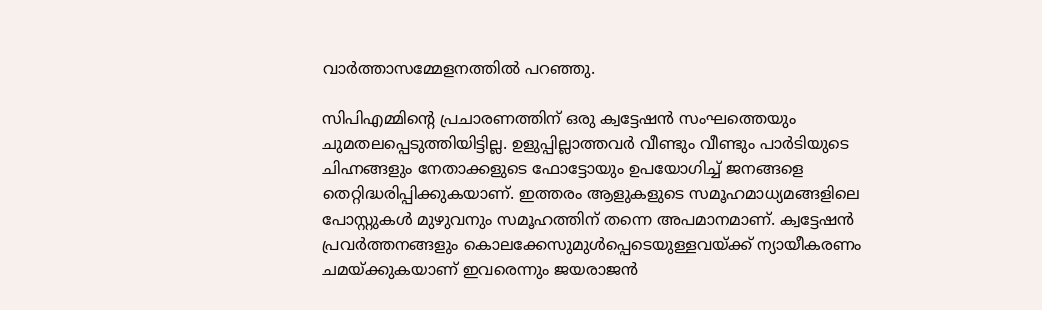വാര്‍ത്താസമ്മേളനത്തില്‍ പറഞ്ഞു.

സിപിഎമ്മിന്റെ പ്രചാരണത്തിന് ഒരു ക്വട്ടേഷന്‍ സംഘത്തെയും ചുമതലപ്പെടുത്തിയിട്ടില്ല. ഉളുപ്പില്ലാത്തവര്‍ വീണ്ടും വീണ്ടും പാര്‍ടിയുടെ ചിഹ്നങ്ങളും നേതാക്കളുടെ ഫോട്ടോയും ഉപയോഗിച്ച് ജനങ്ങളെ തെറ്റിദ്ധരിപ്പിക്കുകയാണ്. ഇത്തരം ആളുകളുടെ സമൂഹമാധ്യമങ്ങളിലെ പോസ്റ്റുകള്‍ മുഴുവനും സമൂഹത്തിന് തന്നെ അപമാനമാണ്. ക്വട്ടേഷന്‍ പ്രവര്‍ത്തനങ്ങളും കൊലക്കേസുമുള്‍പ്പെടെയുള്ളവയ്ക്ക് ന്യായീകരണം ചമയ്ക്കുകയാണ് ഇവരെന്നും ജയരാജന്‍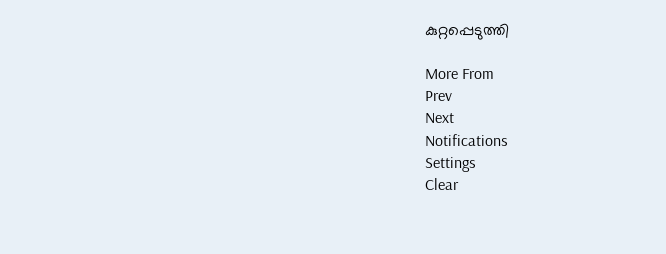കുറ്റപ്പെടുത്തി

More From
Prev
Next
Notifications
Settings
Clear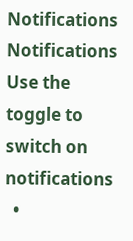Notifications
Notifications
Use the toggle to switch on notifications
  •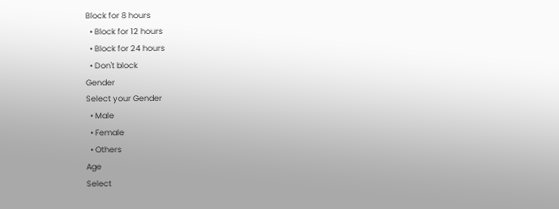Block for 8 hours
  • Block for 12 hours
  • Block for 24 hours
  • Don't block
Gender
Select your Gender
  • Male
  • Female
  • Others
Age
Select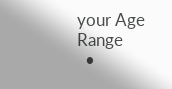your Age Range
  •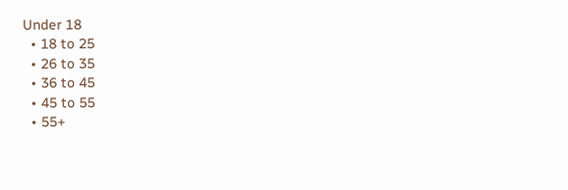Under 18
  • 18 to 25
  • 26 to 35
  • 36 to 45
  • 45 to 55
  • 55+